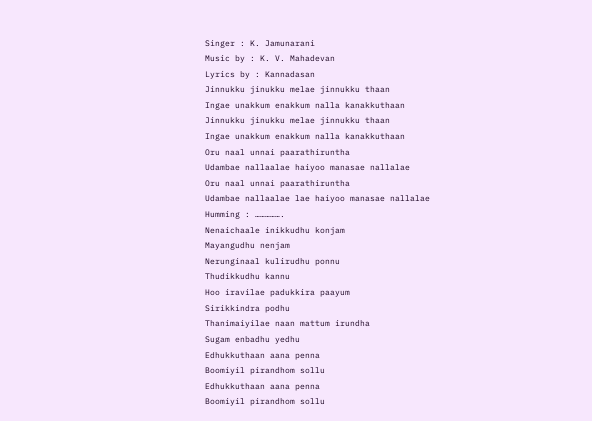Singer : K. Jamunarani
Music by : K. V. Mahadevan
Lyrics by : Kannadasan
Jinnukku jinukku melae jinnukku thaan
Ingae unakkum enakkum nalla kanakkuthaan
Jinnukku jinukku melae jinnukku thaan
Ingae unakkum enakkum nalla kanakkuthaan
Oru naal unnai paarathiruntha
Udambae nallaalae haiyoo manasae nallalae
Oru naal unnai paarathiruntha
Udambae nallaalae lae haiyoo manasae nallalae
Humming : …………….
Nenaichaale inikkudhu konjam
Mayangudhu nenjam
Nerunginaal kulirudhu ponnu
Thudikkudhu kannu
Hoo iravilae padukkira paayum
Sirikkindra podhu
Thanimaiyilae naan mattum irundha
Sugam enbadhu yedhu
Edhukkuthaan aana penna
Boomiyil pirandhom sollu
Edhukkuthaan aana penna
Boomiyil pirandhom sollu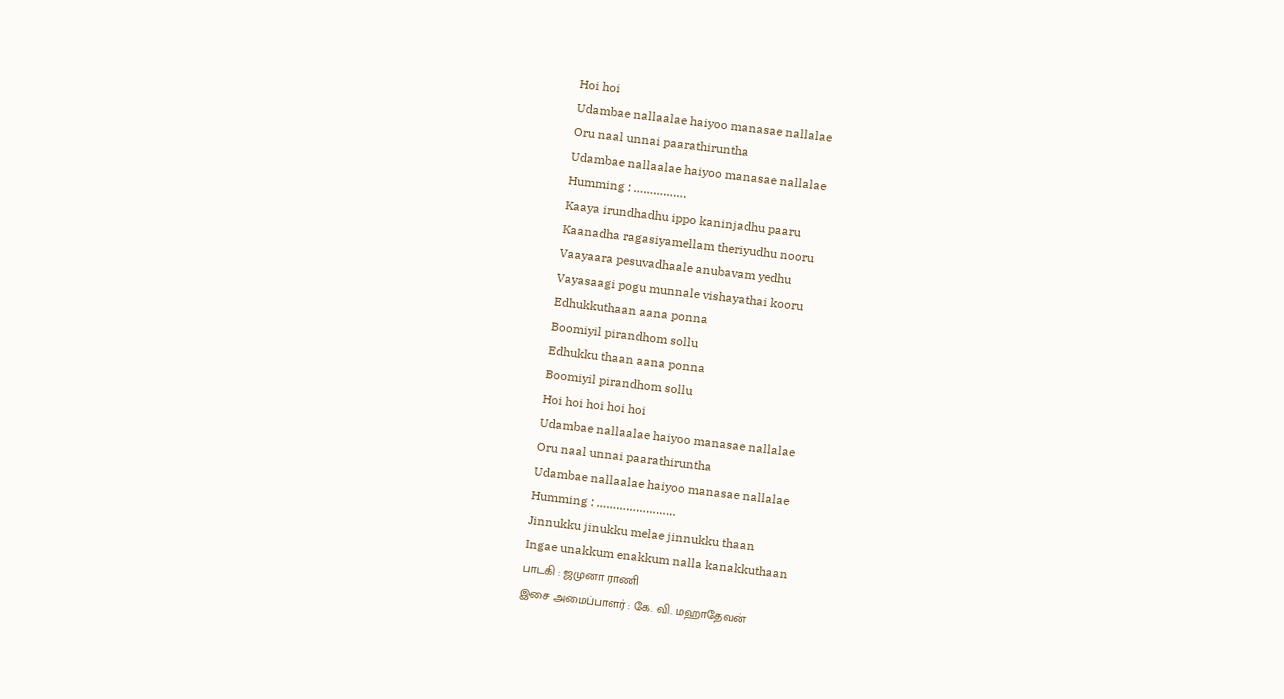Hoi hoi
Udambae nallaalae haiyoo manasae nallalae
Oru naal unnai paarathiruntha
Udambae nallaalae haiyoo manasae nallalae
Humming : …………….
Kaaya irundhadhu ippo kaninjadhu paaru
Kaanadha ragasiyamellam theriyudhu nooru
Vaayaara pesuvadhaale anubavam yedhu
Vayasaagi pogu munnale vishayathai kooru
Edhukkuthaan aana ponna
Boomiyil pirandhom sollu
Edhukku thaan aana ponna
Boomiyil pirandhom sollu
Hoi hoi hoi hoi hoi
Udambae nallaalae haiyoo manasae nallalae
Oru naal unnai paarathiruntha
Udambae nallaalae haiyoo manasae nallalae
Humming : ……………………
Jinnukku jinukku melae jinnukku thaan
Ingae unakkum enakkum nalla kanakkuthaan
பாடகி : ஜமுனா ராணி
இசை அமைப்பாளர் : கே. வி. மஹாதேவன்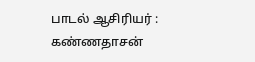பாடல் ஆசிரியர் : கண்ணதாசன்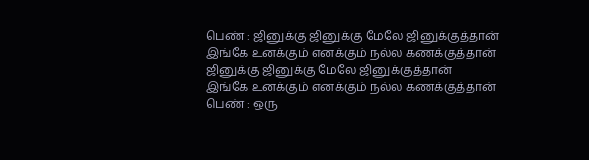பெண் : ஜினுக்கு ஜினுக்கு மேலே ஜினுக்குத்தான்
இங்கே உனக்கும் எனக்கும் நல்ல கணக்குத்தான்
ஜினுக்கு ஜினுக்கு மேலே ஜினுக்குத்தான்
இங்கே உனக்கும் எனக்கும் நல்ல கணக்குத்தான்
பெண் : ஒரு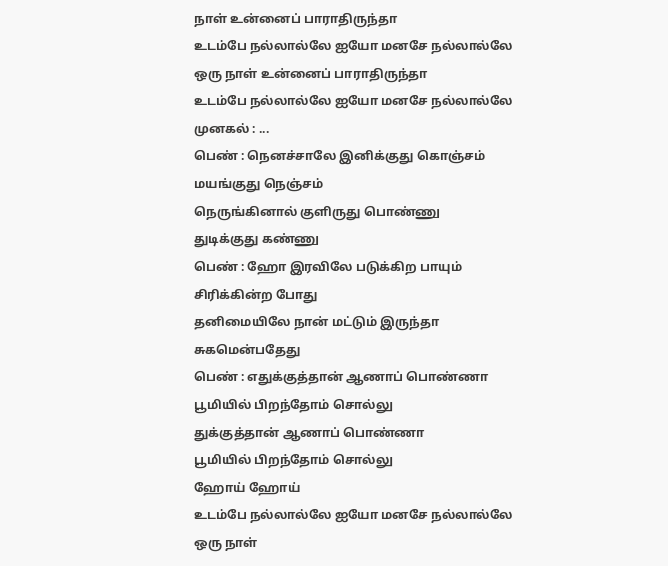நாள் உன்னைப் பாராதிருந்தா
உடம்பே நல்லால்லே ஐயோ மனசே நல்லால்லே
ஒரு நாள் உன்னைப் பாராதிருந்தா
உடம்பே நல்லால்லே ஐயோ மனசே நல்லால்லே
முனகல் : ...
பெண் : நெனச்சாலே இனிக்குது கொஞ்சம்
மயங்குது நெஞ்சம்
நெருங்கினால் குளிருது பொண்ணு
துடிக்குது கண்ணு
பெண் : ஹோ இரவிலே படுக்கிற பாயும்
சிரிக்கின்ற போது
தனிமையிலே நான் மட்டும் இருந்தா
சுகமென்பதேது
பெண் : எதுக்குத்தான் ஆணாப் பொண்ணா
பூமியில் பிறந்தோம் சொல்லு
துக்குத்தான் ஆணாப் பொண்ணா
பூமியில் பிறந்தோம் சொல்லு
ஹோய் ஹோய்
உடம்பே நல்லால்லே ஐயோ மனசே நல்லால்லே
ஒரு நாள்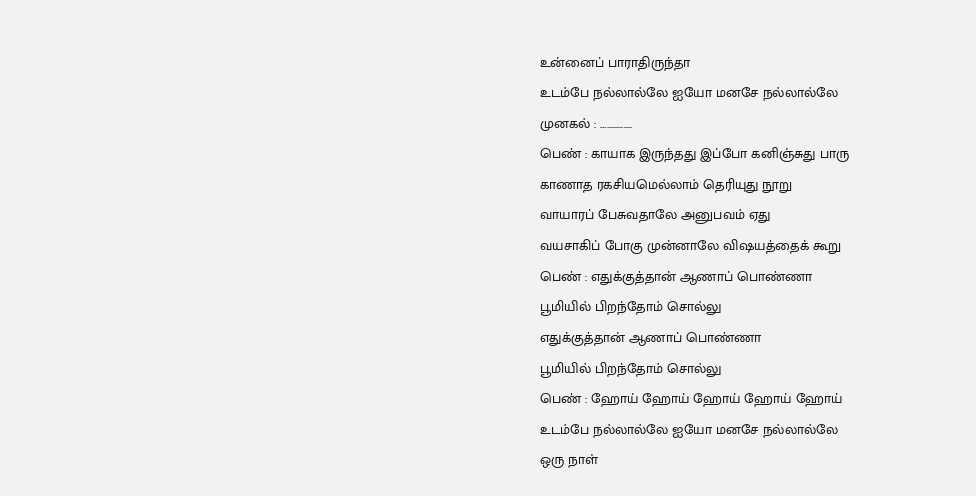உன்னைப் பாராதிருந்தா
உடம்பே நல்லால்லே ஐயோ மனசே நல்லால்லே
முனகல் : ...............
பெண் : காயாக இருந்தது இப்போ கனிஞ்சுது பாரு
காணாத ரகசியமெல்லாம் தெரியுது நூறு
வாயாரப் பேசுவதாலே அனுபவம் ஏது
வயசாகிப் போகு முன்னாலே விஷயத்தைக் கூறு
பெண் : எதுக்குத்தான் ஆணாப் பொண்ணா
பூமியில் பிறந்தோம் சொல்லு
எதுக்குத்தான் ஆணாப் பொண்ணா
பூமியில் பிறந்தோம் சொல்லு
பெண் : ஹோய் ஹோய் ஹோய் ஹோய் ஹோய்
உடம்பே நல்லால்லே ஐயோ மனசே நல்லால்லே
ஒரு நாள்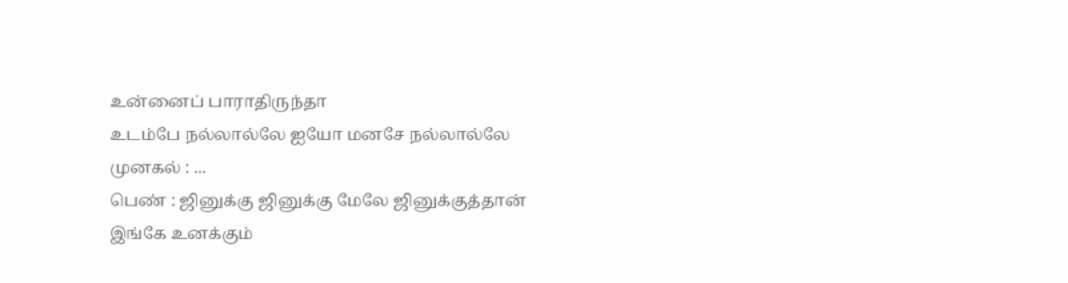உன்னைப் பாராதிருந்தா
உடம்பே நல்லால்லே ஐயோ மனசே நல்லால்லே
முனகல் : ...
பெண் : ஜினுக்கு ஜினுக்கு மேலே ஜினுக்குத்தான்
இங்கே உனக்கும்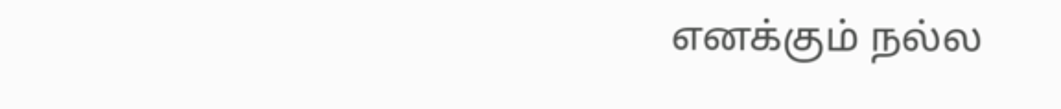எனக்கும் நல்ல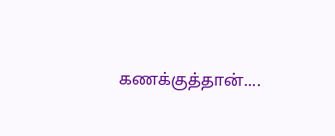கணக்குத்தான்....